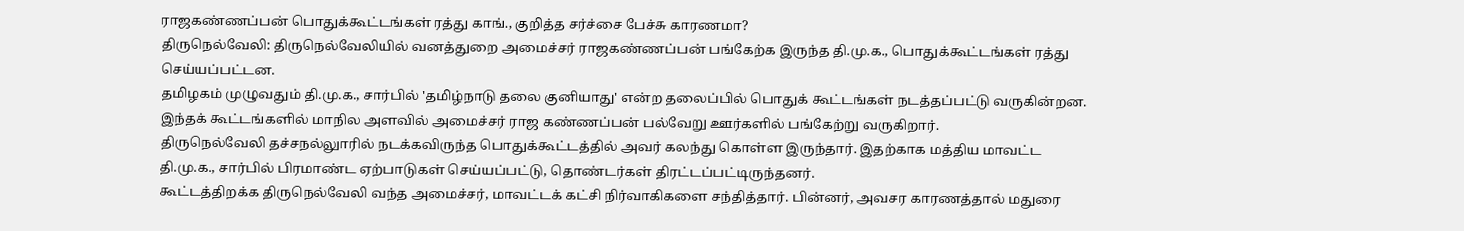ராஜகண்ணப்பன் பொதுக்கூட்டங்கள் ரத்து காங்., குறித்த சர்ச்சை பேச்சு காரணமா?
திருநெல்வேலி: திருநெல்வேலியில் வனத்துறை அமைச்சர் ராஜகண்ணப்பன் பங்கேற்க இருந்த தி.மு.க., பொதுக்கூட்டங்கள் ரத்து செய்யப்பட்டன.
தமிழகம் முழுவதும் தி.மு.க., சார்பில் 'தமிழ்நாடு தலை குனியாது' என்ற தலைப்பில் பொதுக் கூட்டங்கள் நடத்தப்பட்டு வருகின்றன. இந்தக் கூட்டங்களில் மாநில அளவில் அமைச்சர் ராஜ கண்ணப்பன் பல்வேறு ஊர்களில் பங்கேற்று வருகிறார்.
திருநெல்வேலி தச்சநல்லுாரில் நடக்கவிருந்த பொதுக்கூட்டத்தில் அவர் கலந்து கொள்ள இருந்தார். இதற்காக மத்திய மாவட்ட தி.மு.க., சார்பில் பிரமாண்ட ஏற்பாடுகள் செய்யப்பட்டு, தொண்டர்கள் திரட்டப்பட்டிருந்தனர்.
கூட்டத்திறக்க திருநெல்வேலி வந்த அமைச்சர், மாவட்டக் கட்சி நிர்வாகிகளை சந்தித்தார். பின்னர், அவசர காரணத்தால் மதுரை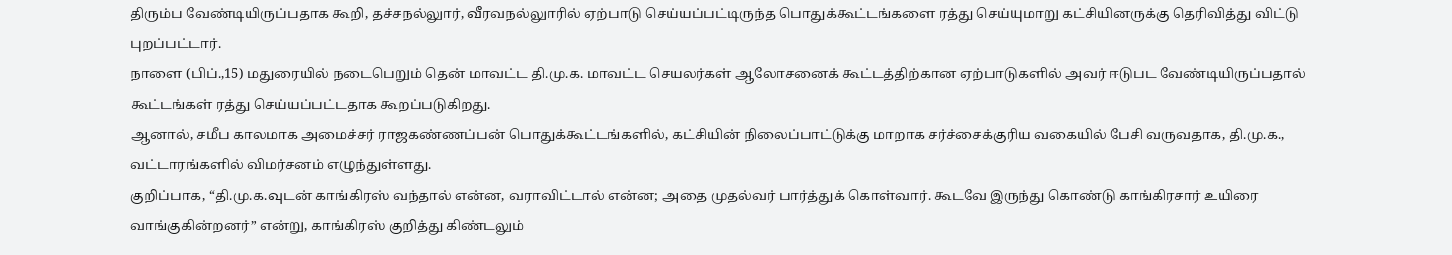திரும்ப வேண்டியிருப்பதாக கூறி, தச்சநல்லுார், வீரவநல்லுாரில் ஏற்பாடு செய்யப்பட்டிருந்த பொதுக்கூட்டங்களை ரத்து செய்யுமாறு கட்சியினருக்கு தெரிவித்து விட்டு புறப்பட்டார்.
நாளை (பிப்.,15) மதுரையில் நடைபெறும் தென் மாவட்ட தி.மு.க. மாவட்ட செயலர்கள் ஆலோசனைக் கூட்டத்திற்கான ஏற்பாடுகளில் அவர் ஈடுபட வேண்டியிருப்பதால் கூட்டங்கள் ரத்து செய்யப்பட்டதாக கூறப்படுகிறது.
ஆனால், சமீப காலமாக அமைச்சர் ராஜகண்ணப்பன் பொதுக்கூட்டங்களில், கட்சியின் நிலைப்பாட்டுக்கு மாறாக சர்ச்சைக்குரிய வகையில் பேசி வருவதாக, தி.மு.க., வட்டாரங்களில் விமர்சனம் எழுந்துள்ளது.
குறிப்பாக, “தி.மு.க.வுடன் காங்கிரஸ் வந்தால் என்ன, வராவிட்டால் என்ன; அதை முதல்வர் பார்த்துக் கொள்வார். கூடவே இருந்து கொண்டு காங்கிரசார் உயிரை வாங்குகின்றனர்” என்று, காங்கிரஸ் குறித்து கிண்டலும்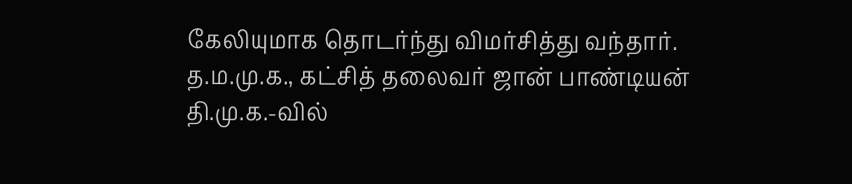கேலியுமாக தொடர்ந்து விமர்சித்து வந்தார்.
த.ம.மு.க., கட்சித் தலைவர் ஜான் பாண்டியன் தி.மு.க.-வில்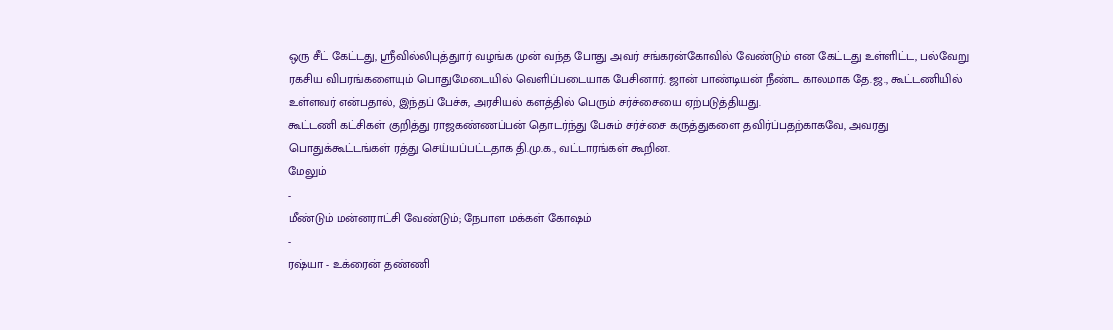ஒரு சீட் கேட்டது, ஸ்ரீவில்லிபுத்துார் வழங்க முன் வந்த போது அவர் சங்கரன்கோவில் வேண்டும் என கேட்டது உள்ளிட்ட, பல்வேறு ரகசிய விபரங்களையும் பொதுமேடையில் வெளிப்படையாக பேசினார். ஜான் பாண்டியன் நீண்ட காலமாக தே.ஜ., கூட்டணியில் உள்ளவர் என்பதால், இந்தப் பேச்சு, அரசியல் களத்தில் பெரும் சர்ச்சையை ஏற்படுத்தியது.
கூட்டணி கட்சிகள் குறித்து ராஜகண்ணப்பன் தொடர்ந்து பேசும் சர்ச்சை கருத்துகளை தவிர்ப்பதற்காகவே, அவரது பொதுக்கூட்டங்கள் ரத்து செய்யப்பட்டதாக தி.மு.க., வட்டாரங்கள் கூறின.
மேலும்
-
மீண்டும் மன்னராட்சி வேண்டும்; நேபாள மக்கள் கோஷம்
-
ரஷ்யா - உக்ரைன் தண்ணி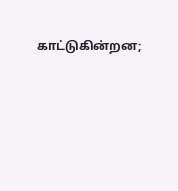காட்டுகின்றன;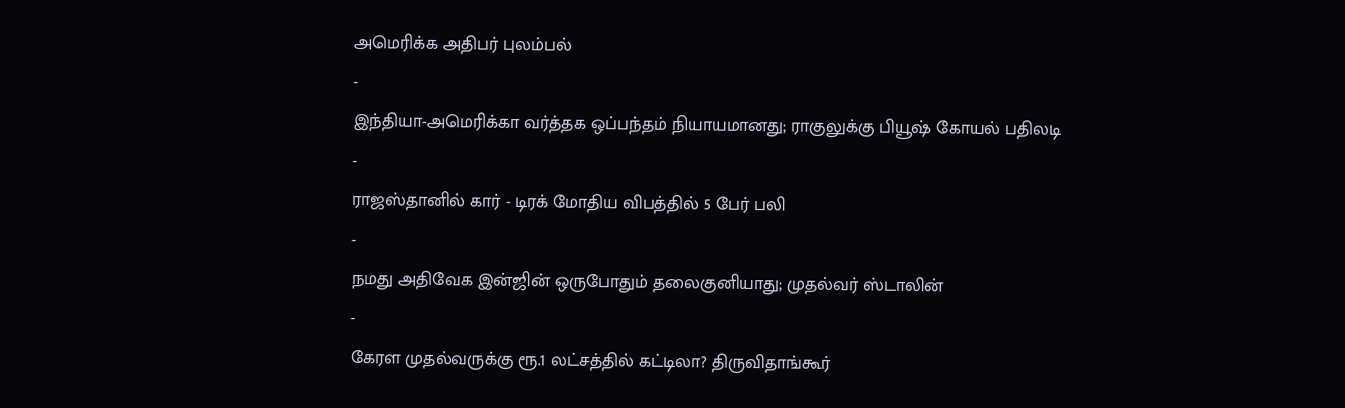அமெரிக்க அதிபர் புலம்பல்
-
இந்தியா-அமெரிக்கா வர்த்தக ஒப்பந்தம் நியாயமானது; ராகுலுக்கு பியூஷ் கோயல் பதிலடி
-
ராஜஸ்தானில் கார் - டிரக் மோதிய விபத்தில் 5 பேர் பலி
-
நமது அதிவேக இன்ஜின் ஒருபோதும் தலைகுனியாது; முதல்வர் ஸ்டாலின்
-
கேரள முதல்வருக்கு ரூ.1 லட்சத்தில் கட்டிலா? திருவிதாங்கூர்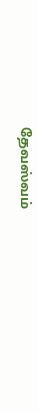தேவஸ்வம்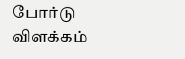போர்டு விளக்கம்